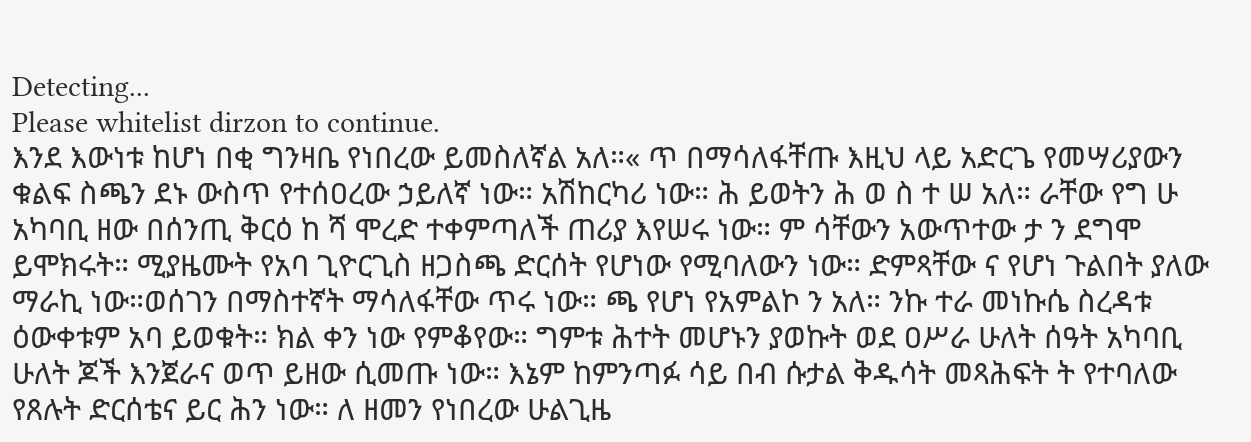Detecting...
Please whitelist dirzon to continue.
እንደ እውነቱ ከሆነ በቂ ግንዛቤ የነበረው ይመስለኛል አለ።« ጥ በማሳለፋቸጡ እዚህ ላይ አድርጌ የመሣሪያውን ቁልፍ ስጫን ደኑ ውስጥ የተሰዐረው ኃይለኛ ነው። አሽከርካሪ ነው። ሕ ይወትን ሕ ወ ስ ተ ሠ አለ። ራቸው የግ ሁ አካባቢ ዘው በሰንጢ ቅርዕ ከ ሻ ሞረድ ተቀምጣለች ጠሪያ እየሠሩ ነው። ም ሳቸውን አውጥተው ታ ን ደግሞ ይሞክሩት። ሚያዜሙት የአባ ጊዮርጊስ ዘጋስጫ ድርሰት የሆነው የሚባለውን ነው። ድምጻቸው ና የሆነ ጉልበት ያለው ማራኪ ነው።ወሰገን በማስተኛት ማሳለፋቸው ጥሩ ነው። ጫ የሆነ የአምልኮ ን አለ። ንኩ ተራ መነኩሴ ስረዳቱ ዕውቀቱም አባ ይወቁት። ክል ቀን ነው የምቆየው። ግምቱ ሕተት መሆኑን ያወኩት ወደ ዐሥራ ሁለት ሰዓት አካባቢ ሁለት ጆች እንጀራና ወጥ ይዘው ሲመጡ ነው። እኔም ከምንጣፉ ሳይ በብ ሱታል ቅዱሳት መጻሕፍት ት የተባለው የጸሉት ድርሰቴና ይር ሕን ነው። ለ ዘመን የነበረው ሁልጊዜ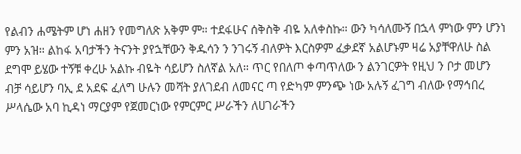የልብን ሐሜትም ሆነ ሐዘን የመግለጽ አቅም ም። ተደፋሁና ሰቅስቅ ብዬ አለቀስኩ። ውን ካሳለሙኝ በኋላ ምነው ምን ሆንነ ምን አዝ። ልከፋ አባታችን ትናንት ያየኋቸውን ቅዱሳን ን ንገሩኝ ብለዎት እርስዎም ፈቃደኛ አልሆኑም ዛሬ አያቸዋለሁ ስል ደግሞ ይሄው ተኝቹ ቀረሁ አልኩ ብዬት ሳይሆን ስለኛል አለ። ጥር የበለጦ ቀጣጥለው ን ልንገርዎት የዚህ ን ቦታ መሆን ብቻ ሳይሆን ባኢ ደ አደፍ ፈለግ ሁሉን መሻት ያለገደብ ለመናር ጣ የድካም ምንጭ ነው አሉኝ ፈገግ ብለው የማኅበረ ሥላሴው አባ ኪዳነ ማርያም የጀመርነው የምርምር ሥራችን ለሀገራችን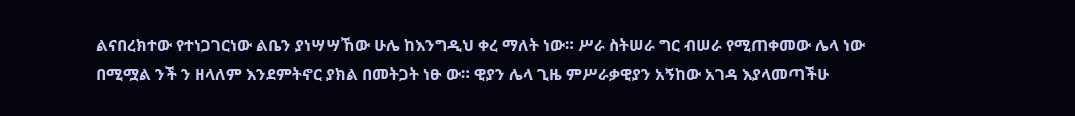ልናበረክተው የተነጋገርነው ልቤን ያነሣሣኸው ሁሌ ከእንግዲህ ቀረ ማለት ነው። ሥራ ስትሠራ ግር ብሠራ የሚጠቀመው ሌላ ነው በሚሟል ንች ን ዘላለም እንደምትኖር ያክል በመትጋት ነፁ ው። ዊያን ሌላ ጊዜ ምሥራቃዊያን አኝከው አገዳ እያላመጣችሁ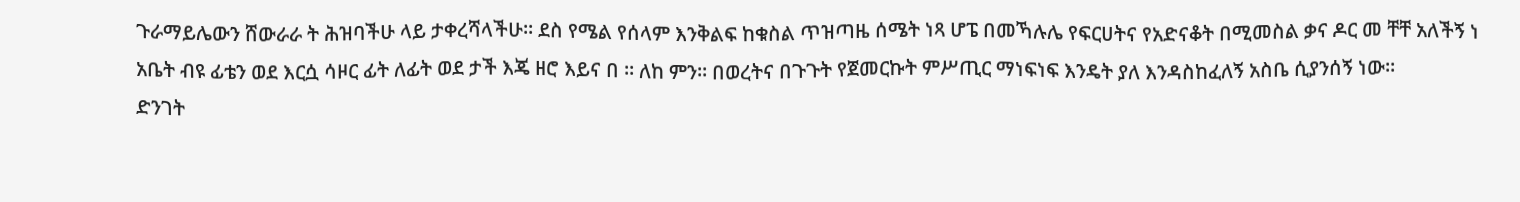ጉራማይሌውን ሸውራራ ት ሕዝባችሁ ላይ ታቀረሻላችሁ። ደስ የሜል የሰላም እንቅልፍ ከቁስል ጥዝጣዜ ሰሜት ነጻ ሆፔ በመኻሉሌ የፍርሀትና የአድናቆት በሚመስል ቃና ዶር መ ቸቸ አለችኝ ነ አቤት ብዩ ፊቴን ወደ እርሷ ሳዞር ፊት ለፊት ወደ ታች እጄ ዘሮ እይና በ ። ለከ ምን። በወረትና በጉጉት የጀመርኩት ምሥጢር ማነፍነፍ እንዴት ያለ እንዳስከፈለኝ አስቤ ሲያንሰኝ ነው።
ድንገት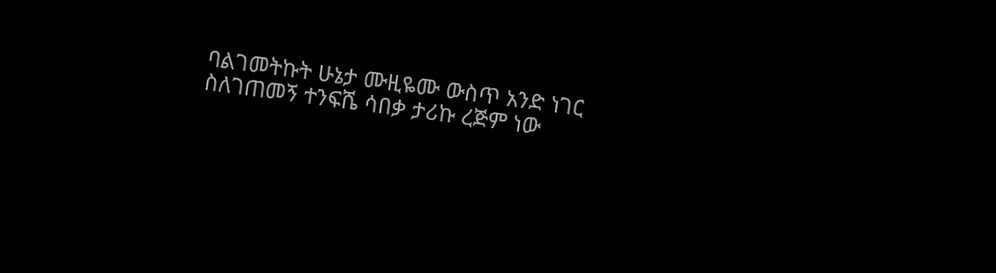ባልገመትኩት ሁኔታ ሙዚዬሙ ውስጥ አንድ ነገር ስለገጠመኝ ተንፍሼ ሳበቃ ታሪኩ ረጅም ነው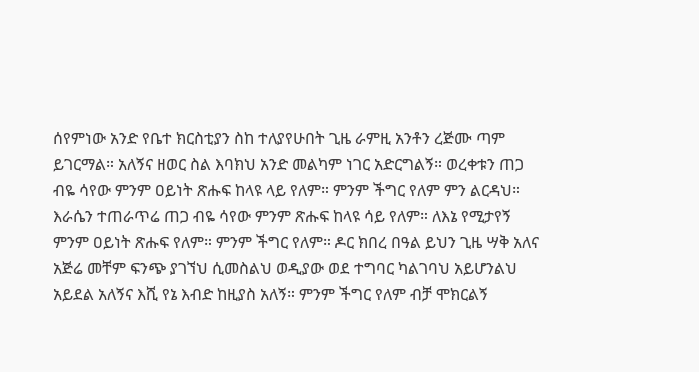ሰየምነው አንድ የቤተ ክርስቲያን ስከ ተለያየሁበት ጊዜ ራምዚ አንቶን ረጅሙ ጣም ይገርማል። አለኝና ዘወር ስል እባክህ አንድ መልካም ነገር አድርግልኝ። ወረቀቱን ጠጋ ብዬ ሳየው ምንም ዐይነት ጽሑፍ ከላዩ ላይ የለም። ምንም ችግር የለም ምን ልርዳህ። እራሴን ተጠራጥሬ ጠጋ ብዬ ሳየው ምንም ጽሑፍ ከላዩ ሳይ የለም። ለእኔ የሚታየኝ ምንም ዐይነት ጽሑፍ የለም። ምንም ችግር የለም። ዶር ክበረ በዓል ይህን ጊዜ ሣቅ አለና አጅሬ መቸም ፍንጭ ያገኘህ ሲመስልህ ወዲያው ወደ ተግባር ካልገባህ አይሆንልህ አይደል አለኝና እሺ የኔ እብድ ከዚያስ አለኝ። ምንም ችግር የለም ብቻ ሞክርልኝ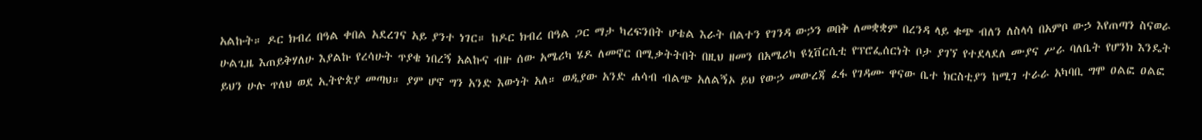አልኩት። ዶር ክብረ በዓል ቀበል አደረገና አይ ያንተ ነገር። ከዶር ክብረ በዓል ጋር ማታ ካረፍንበት ሆቴል እራት በልተን የገንዳ ውኃን ወበቅ ለመቋቋም በረንዳ ላይ ቁጭ ብለን ለስላሳ በአምቦ ውኃ እየጠጣን ስናወራ ሁልጊዜ እጠይቅሃለሁ እያልኩ የረሳሁት ጥያቄ ነበረኝ አልኩና ብዙ ሰው አሜሪካ ሄዶ ለመኖር በሚቃትትበት በዚህ ዘመን በአሜሪካ ዩኒቨርሲቲ የፕሮፌሰርነት ቦታ ያገኘ የተደላደለ ሙያና ሥራ ባለቤት የሆንክ እንዴት ይህን ሁሉ ጥለህ ወደ ኢትዮጵያ መጣህ። ያም ሆኖ ግን አንድ እውነት አለ። ወዲያው አንድ ሐሳብ ብልጭ አለልኝኦ ይህ የውኃ መውረጃ ፈፋ የገዳሙ ዋናው ቤተ ክርስቲያን ከሚገ ተራራ አካባቢ ግሞ ዐልፎ ዐልፎ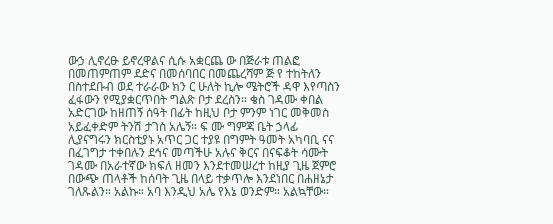ውኃ ሊኖረፁ ይኖረዋልና ሲሱ አቋርጨ ው በጅራቱ ጠልፎ በመጠምጠም ደድና በመሰባበር በመጨረሻም ጅ የ ተከትለን በስተደቡብ ወደ ተራራው ክን ር ሁለት ኪሎ ሜትሮች ዳዋ እየጣስን ፈፋውን የሚያቋርጥበት ግልጽ ቦታ ደረስን። ቄስ ገዳሙ ቀበል አድርገው ከዘጠኝ ሰዓት በፊት ከዚህ ቦታ ምንም ነገር መቅመስ አይፈቀድም ትንሽ ታገስ አሌኝ። ፍ ሙ ግምጃ ቤት ኃላፊ ሊያናግሩን ክርስቲያኑ አጥር ጋር ተያዩ በግምት ዓመት አካባቢ ናና በፈገግታ ተቀበሉን ደኅና መጣችሁ አሉና ቅርና በናፍቆት ሳሙት ገዳሙ በአራተኛው ክፍለ ዘመን እንደተመሠረተ ከዚያ ጊዜ ጀምሮ በውጭ ጠላቶች ከሰባት ጊዜ በላይ ተቃጥሎ እንደነበር በሐዘኔታ ገለጹልን። አልኩ። አባ እንዲህ አሌ የእኔ ወንድም። አልኳቸው።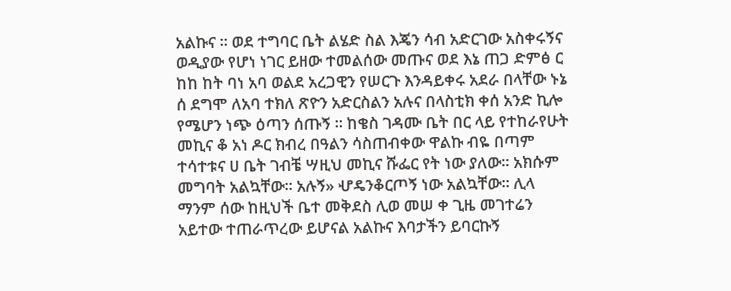አልኩና ። ወደ ተግባር ቤት ልሄድ ስል እጄን ሳብ አድርገው አስቀሩኝና ወዲያው የሆነ ነገር ይዘው ተመልሰው መጡና ወደ እኔ ጠጋ ድምፅ ር ከከ ከት ባነ አባ ወልደ አረጋዊን የሠርጉ እንዳይቀሩ አደራ በላቸው ኑኔ ሰ ደግሞ ለአባ ተክለ ጽዮን አድርስልን አሉና በላስቲክ ቀሰ አንድ ኪሎ የሜሆን ነጭ ዕጣን ሰጡኝ ። ከቄስ ገዳሙ ቤት በር ላይ የተከራየሁት መኪና ቆ አነ ዶር ክብረ በዓልን ሳስጠብቀው ዋልኩ ብዬ በጣም ተሳተቱና ሀ ቤት ገብቼ ሣዚህ መኪና ሹፌር የት ነው ያለው። አክሱም መግባት አልኳቸው። አሉኝ» ሇዴንቆርጦኝ ነው አልኳቸው። ሊላ ማንም ሰው ከዚህች ቤተ መቅደስ ሊወ መሠ ቀ ጊዜ መገተሬን አይተው ተጠራጥረው ይሆናል አልኩና እባታችን ይባርኩኝ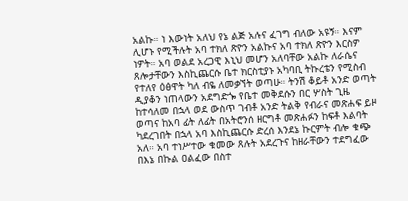አልኩ። ነ እውነት አለህ የኔ ልጅ አሉና ፈገግ ብለው አዩኝ። እናም ሊሆኑ የሚችሉት አባ ተክለ ጽዮን አልኩና አባ ተክለ ጽዮን እርስዎ ነዎት። አባ ወልደ አረጋዊ እኒህ መሆን አለባቸው አልኩ ለራሴና ጸሎታቸውን እስኪጨርሱ ቤተ ክርስቲያኑ አካባቢ ትኩረቴን የሚስብ የተለየ ዕፅዋት ካለ ብዬ ለመቃኘት ወጣሁ። ትንሽ ቆይቶ አንድ ወጣት ዲያቆን ነጠላውን አደግድጐ የቤተ መቅደሱን በር ሦስት ጊዜ ከተሳለመ በኋላ ወደ ውስጥ ገብቶ አንድ ትልቅ የብራና መጽሐፍ ይዞ ወጣና ከአባ ፊት ለፊት በአትሮንሰ ዘርግቶ መጽሐፉን ከፍቶ እልባት ካደረገበት በኋላ አባ እስኪጨርሱ ድረሰ እንደኔ ኩርምት ብሎ ቁጭ አለ። አባ ተነሥተው ቁመው ጸሉት አደረጉና ከዘራቸውን ተደግፈው በእኔ በኩል ዐልፈው በስተ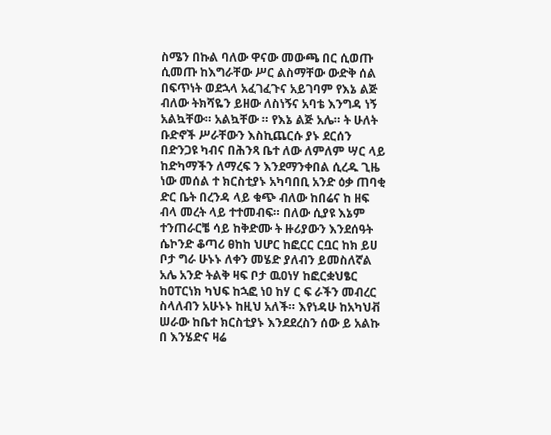ስሜን በኩል ባለው ዋናው መውጫ በር ሲወጡ ሲመጡ ከእግራቸው ሥር ልስማቸው ውድቅ ሰል በፍጥነት ወደኋላ አፈገፈጉና አይገባም የእኔ ልጅ ብለው ትክሻዬን ይዘው ለስነኝና አባቴ እንግዳ ነኝ አልኳቸው። አልኳቸው ። የእኔ ልጅ አሌ። ት ሁለት ቡድኖች ሥራቸውን እስኪጨርሱ ያኑ ደርሰን በድንጋዩ ካብና በሕንጻ ቤተ ለው ለምለም ሣር ላይ ከድካማችን ለማረፍ ን እንደማንቀበል ሲረዱ ጊዜ ነው መሰል ተ ክርስቲያኑ አካባበቢ አንድ ዕቃ ጠባቂ ድር ቤት በረንዳ ላይ ቁጭ ብለው ከበሬና ከ ዘፍ ብላ መረት ላይ ተተመብፍ። በለው ሲያዩ እኔም ተንጠራርቼ ሳይ ከቅድሙ ት ዙሪያውን እንደሰዓት ሴኮንድ ቆጣሪ ፀከከ ህሆር ከፎርር ርቧር ከክ ይሀ ቦታ ግራ ሁኑኑ ለቀን መሄድ ያለብን ይመስለኛል አሌ አንድ ትልቅ ዛፍ ቦታ ዉዐነሃ ከፎርቋህፄር ከዐፐርነክ ካህፍ ከኋፎ ነዐ ከሃ ር ፍ ራችን መብረር ስላለብን አሁኑኑ ከዚህ አለች። እየነዳሁ ከአካህቭ ሠራው ከቤተ ክርስቲያኑ እንደደረስን ሰው ይ አልኩ በ እንሄድና ዛሬ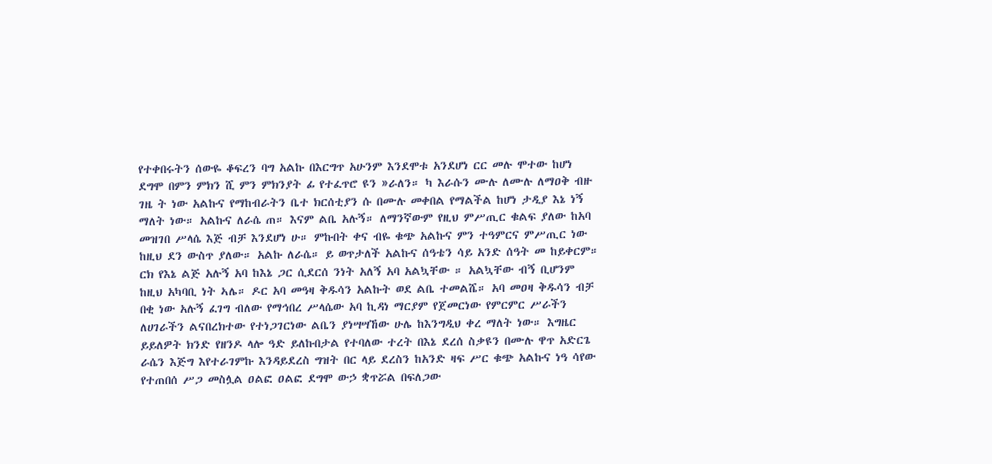የተቀበሩትን ሰውዬ ቆፍረን ባግ አልኩ በእርግጥ አሁንም እንደሞቱ አንደሆነ ርር መሉ ሞተው ከሆነ ደግሞ በምን ምክን ሺ ምን ምክንያት ፊ የተፈጥሮ ዩን »ራለን። ካ እራሱን ሙሉ ለሙሉ ለማዐቅ ብዙ ገዜ ት ነው አልኩና የማከብራትን ቤተ ክርሰቲያን ሱ በሙሉ መቀበል የማልችል ከሆነ ታዲያ እኔ ነኝ ማለት ነው። አልኩና ለራሴ ጠ። እናም ልቤ አሉኝ። ለማንኛውም የዚህ ምሥጢር ቁልፍ ያለው ከአባ መዝገበ ሥላሴ እጅ ብቻ እንደሆነ ሁ። ምኩበት ቀና ብዬ ቁጭ አልኩና ምን ተዓምርና ምሥጢር ነው ከዚህ ደን ውስጥ ያለው። አልኩ ለራሴ። ይ ወጥታለች አልኩና ሰዓቴን ሳይ አንድ ሰዓት መ ከይቀርም። ርክ የእኔ ልጅ አሉኝ አባ ከእኔ ጋር ሲደርሰ ንነት አለኝ አባ አልኳቸው ። አልኳቸው ብኝ ቢሆንም ከዚህ አካባቢ ነት ኣሌ። ዶር አባ መዓዛ ቅዱሳን አልኩት ወደ ልቤ ተመልሼ። አባ መዐዛ ቅዱሳን ብቻ በቂ ነው አሉኝ ፈገግ ብለው የማኅበረ ሥላሴው አባ ኪዳነ ማርያም የጀመርነው የምርምር ሥራችን ለሀገራችን ልናበረክተው የተነጋገርነው ልቤን ያነሣሣኸው ሁሌ ከእንግዲህ ቀረ ማለት ነው። እግዜር ይይለዎት ክንድ የዘንዶ ላሎ ዓድ ይለኩበታል የተባለው ተረት በእኔ ደረሰ ስቃዩን በሙሉ ዋጥ አድርጌ ራሴን እጅግ እየተራገምኩ እንዳይደረስ ግዝት በር ላይ ደረስን ከአንድ ዛፍ ሥር ቁጭ አልኩና ነዓ ሳየው የተጠበሰ ሥጋ መስሏል ዐልፎ ዐልፎ ደግሞ ውኃ ቋጥሯል በፍለጋው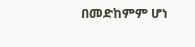በመድከምም ሆነ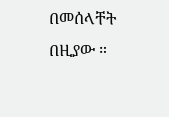በመሰላቸት በዚያው ።